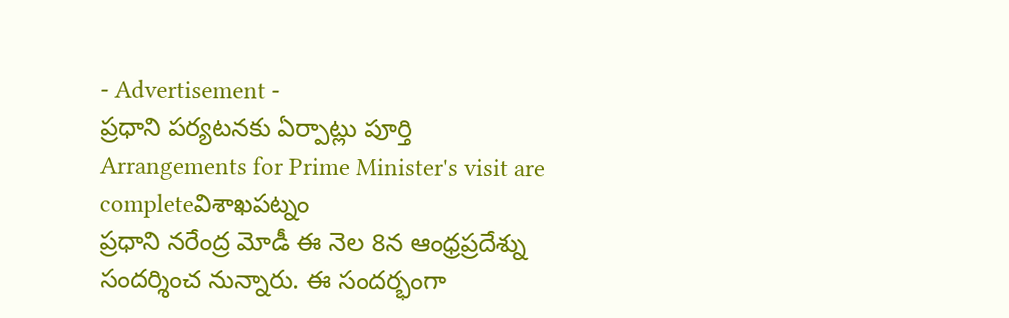- Advertisement -
ప్రధాని పర్యటనకు ఏర్పాట్లు పూర్తి
Arrangements for Prime Minister's visit are completeవిశాఖపట్నం
ప్రధాని నరేంద్ర మోడీ ఈ నెల 8న ఆంధ్రప్రదేశ్ను సందర్శించ నున్నారు. ఈ సందర్భంగా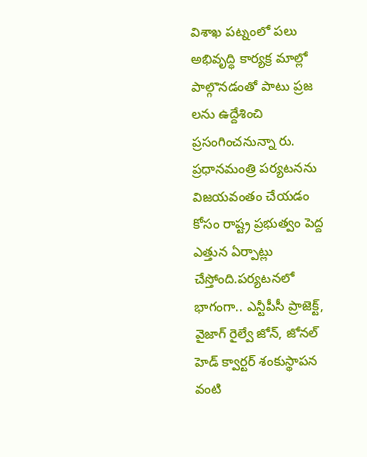విశాఖ పట్నంలో పలు అభివృద్ధి కార్యక్ర మాల్లో పాల్గొనడంతో పాటు ప్రజ లను ఉద్దేశించి ప్రసంగించనున్నా రు. ప్రధానమంత్రి పర్యటనను విజయవంతం చేయడం కోసం రాష్ట్ర ప్రభుత్వం పెద్ద ఎత్తున ఏర్పాట్లు చేస్తోంది.పర్యటనలో భాగంగా.. ఎన్టీపీసీ ప్రాజెక్ట్, వైజాగ్ రైల్వే జోన్, జోనల్ హెడ్ క్వార్టర్ శంకుస్థాపన వంటి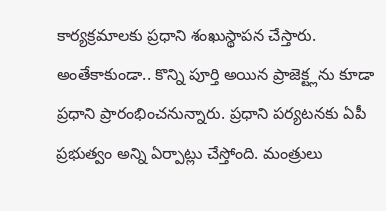కార్యక్రమాలకు ప్రధాని శంఖుస్థాపన చేస్తారు. అంతేకాకుండా.. కొన్ని పూర్తి అయిన ప్రాజెక్ట్లను కూడా ప్రధాని ప్రారంభించనున్నారు. ప్రధాని పర్యటనకు ఏపీ ప్రభుత్వం అన్ని ఏర్పాట్లు చేస్తోంది. మంత్రులు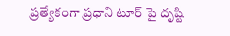ప్రత్యేకంగా ప్రధాని టూర్ పై దృష్టి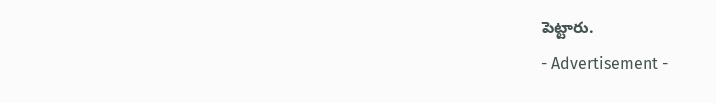పెట్టారు.
- Advertisement -